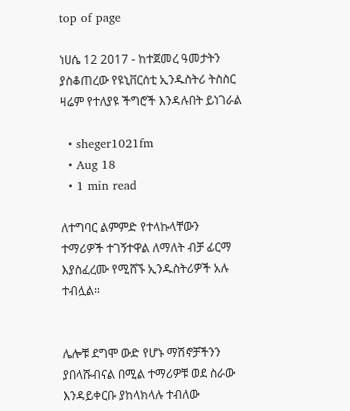top of page

ነሀሴ 12 2017 - ከተጀመረ ዓመታትን ያስቆጠረው የዩኒቨርሰቲ ኢንዱስትሪ ትስስር ዛሬም የተለያዩ ችግሮች እንዳሉበት ይነገራል

  • sheger1021fm
  • Aug 18
  • 1 min read

ለተግባር ልምምድ የተላኩላቸውን ተማሪዎች ተገኝተዋል ለማለት ብቻ ፊርማ እያስፈረሙ የሚሸኙ ኢንዱስትሪዎች አሉ ተብሏል።


ሌሎቹ ደግሞ ውድ የሆኑ ማሽኖቻችንን ያበላሹብናል በሚል ተማሪዎቹ ወደ ስራው እንዳይቀርቡ ያከላክላሉ ተብለው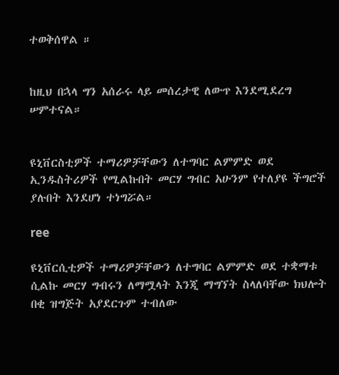ተወቅሰዋል ።


ከዚህ በኋላ ግን አሰራሩ ላይ መሰረታዊ ለውጥ እንደሚደረግ ሠምተናል።


ዩኒቨርስቲዎች ተማሪዎቻቸውን ለተግባር ልምምድ ወደ ኢንዱስትሪዎች የሚልኩበት መርሃ ግብር አሁንም የተለያዩ ችግሮች ያሉበት እንደሆነ ተነግሯል።

ree

ዩኒቨርሲቲዎች ተማሪዎቻቸውን ለተግባር ልምምድ ወደ ተቋማቱ ሲልኩ መርሃ ግብሩን ለማሟላት እንጂ ማግኘት ስላለባቸው ክህሎት በቂ ዝግጅት አያደርጉም ተብለው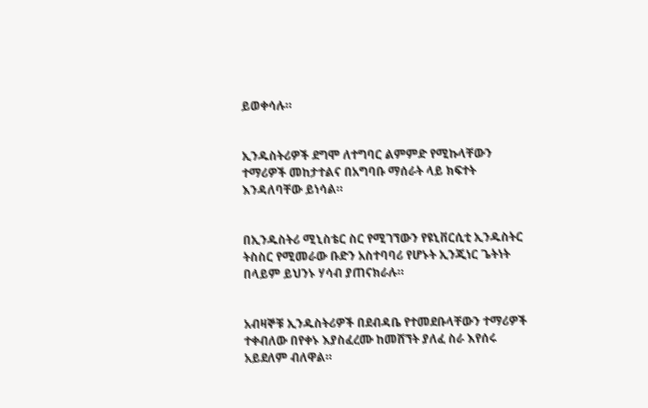ይወቀሳሉ።


ኢንዱስትሪዎች ደግሞ ለተግባር ልምምድ የሚኩላቸውን ተማሪዎች መከታተልና በአግባቡ ማሰራት ላይ ክፍተት እንዳለባቸው ይነሳል።


በኢንዱስትሪ ሚኒስቴር ስር የሚገኘውን የዩኒቨርሲቲ ኢንዱስትር ትስስር የሚመራው ቡድን አስተባባሪ የሆኑት ኢንጂነር ጌትነት በላይም ይህንኑ ሃሳብ ያጠናክራሉ።


አብዛኞቹ ኢንዱስትሪዎች በደብዳቤ የተመደቡላቸውን ተማሪዎች ተቀብለው በየቀኑ እያስፈረሙ ከመሸኘት ያለፈ ስራ እየሰሩ አይደለም ብለዋል።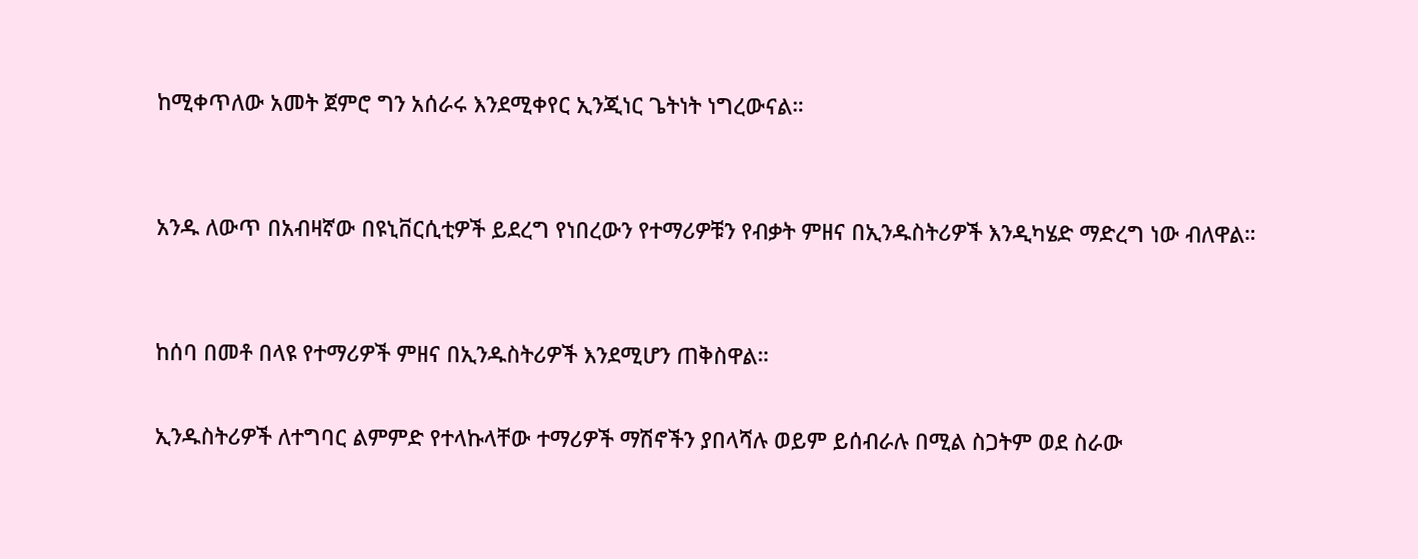ከሚቀጥለው አመት ጀምሮ ግን አሰራሩ እንደሚቀየር ኢንጂነር ጌትነት ነግረውናል።


አንዱ ለውጥ በአብዛኛው በዩኒቨርሲቲዎች ይደረግ የነበረውን የተማሪዎቹን የብቃት ምዘና በኢንዱስትሪዎች እንዲካሄድ ማድረግ ነው ብለዋል።


ከሰባ በመቶ በላዩ የተማሪዎች ምዘና በኢንዱስትሪዎች እንደሚሆን ጠቅስዋል።

ኢንዱስትሪዎች ለተግባር ልምምድ የተላኩላቸው ተማሪዎች ማሽኖችን ያበላሻሉ ወይም ይሰብራሉ በሚል ስጋትም ወደ ስራው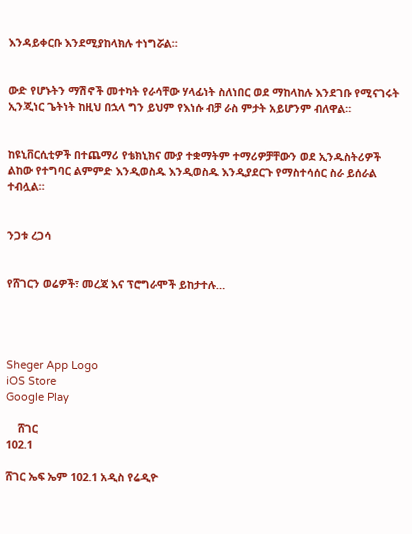እንዳይቀርቡ እንደሚያከላክሉ ተነግሯል።


ውድ የሆኑትን ማሽኖች መተካት የራሳቸው ሃላፊነት ስለነበር ወደ ማከላከሉ እንደገቡ የሚናገሩት ኢንጂነር ጌትነት ከዚህ በኋላ ግን ይህም የእነሱ ብቻ ራስ ምታት አይሆንም ብለዋል።


ከዩኒቨርሲቲዎች በተጨማሪ የቴክኒክና ሙያ ተቋማትም ተማሪዎቻቸውን ወደ ኢንዱስትሪዎች ልከው የተግባር ልምምድ እንዲወስዱ እንዲወስዱ እንዲያደርጉ የማስተሳሰር ስራ ይሰራል ተብሏል።


ንጋቱ ረጋሳ


የሸገርን ወሬዎች፣ መረጃ እና ፕሮግራሞች ይከታተሉ…




Sheger App Logo
iOS Store
Google Play

    ሸገር
102.1

ሸገር ኤፍ ኤም 102.1 አዲስ የሬዲዮ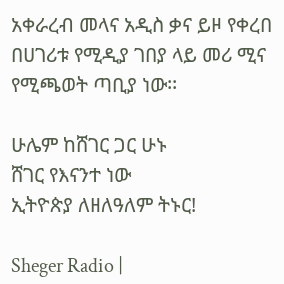አቀራረብ መላና አዲስ ቃና ይዞ የቀረበ በሀገሪቱ የሚዲያ ገበያ ላይ መሪ ሚና የሚጫወት ጣቢያ ነው፡፡

ሁሌም ከሸገር ጋር ሁኑ
ሸገር የእናንተ ነው
ኢትዮጵያ ለዘለዓለም ትኑር!

Sheger Radio |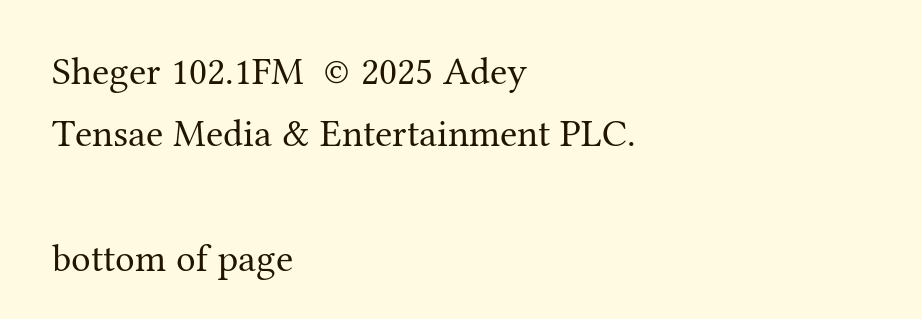Sheger 102.1FM  © 2025 Adey Tensae Media & Entertainment PLC.

bottom of page